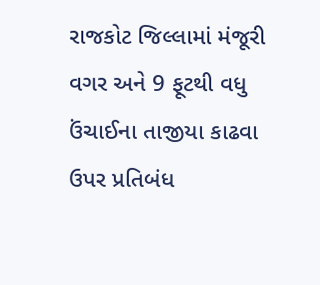રાજકોટ જિલ્લામાં મંજૂરી વગર અને 9 ફૂટથી વધુ ઉંચાઈના તાજીયા કાઢવા ઉપર પ્રતિબંધ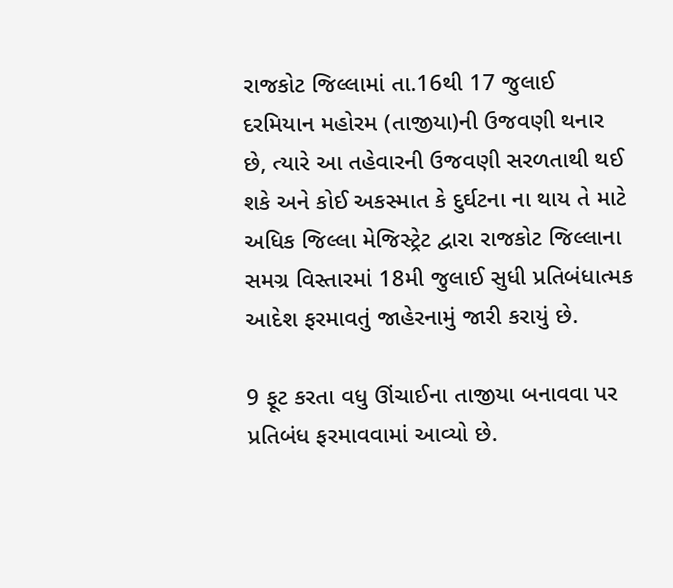રાજકોટ જિલ્લામાં તા.16થી 17 જુલાઈ દરમિયાન મહોરમ (તાજીયા)ની ઉજવણી થનાર છે, ત્યારે આ તહેવારની ઉજવણી સરળતાથી થઈ શકે અને કોઈ અકસ્માત કે દુર્ઘટના ના થાય તે માટે અધિક જિલ્લા મેજિસ્ટ્રેટ દ્વારા રાજકોટ જિલ્લાના સમગ્ર વિસ્તારમાં 18મી જુલાઈ સુધી પ્રતિબંધાત્મક આદેશ ફરમાવતું જાહેરનામું જારી કરાયું છે.

9 ફૂટ કરતા વધુ ઊંચાઈના તાજીયા બનાવવા પર પ્રતિબંધ ફરમાવવામાં આવ્યો છે.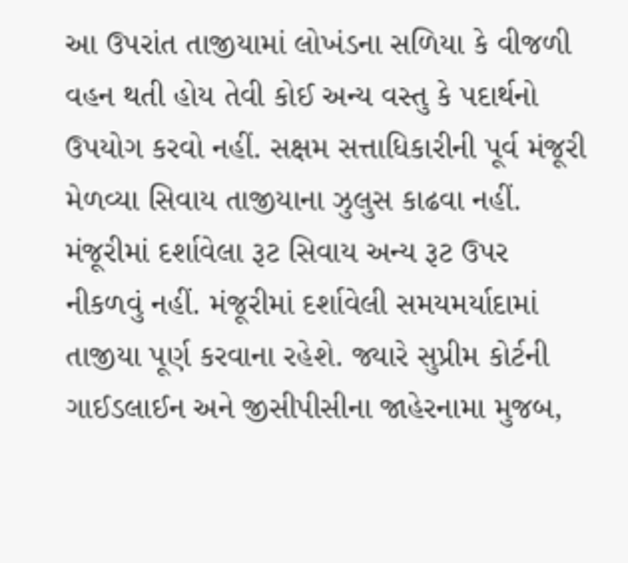આ ઉપરાંત તાજીયામાં લોખંડના સળિયા કે વીજળી વહન થતી હોય તેવી કોઈ અન્ય વસ્તુ કે પદાર્થનો ઉપયોગ કરવો નહીં. સક્ષમ સત્તાધિકારીની પૂર્વ મંજૂરી મેળવ્યા સિવાય તાજીયાના ઝુલુસ કાઢવા નહીં. મંજૂરીમાં દર્શાવેલા રૂટ સિવાય અન્ય રૂટ ઉપર નીકળવું નહીં. મંજૂરીમાં દર્શાવેલી સમયમર્યાદામાં તાજીયા પૂર્ણ કરવાના રહેશે. જ્યારે સુપ્રીમ કોર્ટની ગાઈડલાઈન અને જીસીપીસીના જાહેરનામા મુજબ,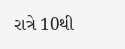રાત્રે 10થી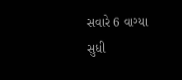સવારે 6 વાગ્યા સુધી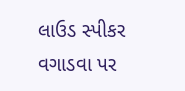લાઉડ સ્પીકર વગાડવા પર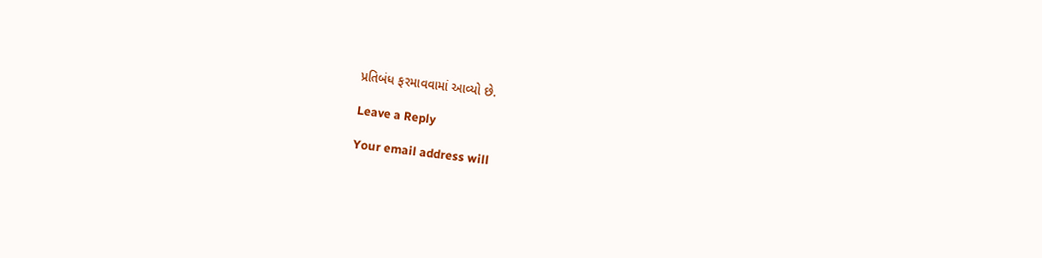પ્રતિબંધ ફરમાવવામાં આવ્યો છે.

Leave a Reply

Your email address will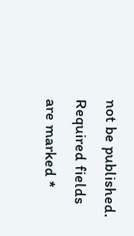not be published. Required fields are marked *